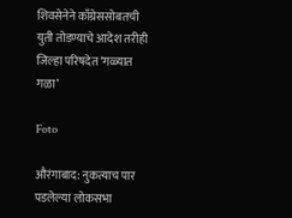शिवसेनेने काँग्रेससोबतची युती तोडण्याचे आदेश तरीही जिल्हा परिषदेत ‘गळ्यात गळा’

Foto

औरंगाबाद: नुकत्याच पार पडलेल्या लोकसभा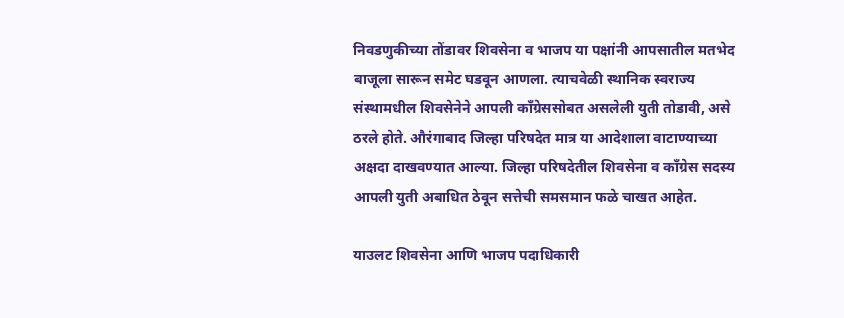निवडणुकीच्या तोंडावर शिवसेना व भाजप या पक्षांनी आपसातील मतभेद बाजूला सारून समेट घडवून आणला. त्याचवेळी स्थानिक स्वराज्य संस्थामधील शिवसेनेने आपली काँग्रेससोबत असलेली युती तोडावी, असे ठरले होते. औरंगाबाद जिल्हा परिषदेत मात्र या आदेशाला वाटाण्याच्या अक्षदा दाखवण्यात आल्या. जिल्हा परिषदेतील शिवसेना व काँग्रेस सदस्य आपली युती अबाधित ठेवून सत्तेची समसमान फळे चाखत आहेत.

याउलट शिवसेना आणि भाजप पदाधिकारी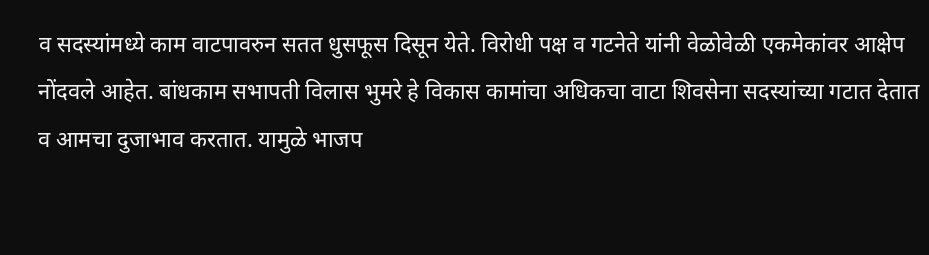व सदस्यांमध्ये काम वाटपावरुन सतत धुसफूस दिसून येते. विरोधी पक्ष व गटनेते यांनी वेळोवेळी एकमेकांवर आक्षेप नोंदवले आहेत. बांधकाम सभापती विलास भुमरे हे विकास कामांचा अधिकचा वाटा शिवसेना सदस्यांच्या गटात देतात व आमचा दुजाभाव करतात. यामुळे भाजप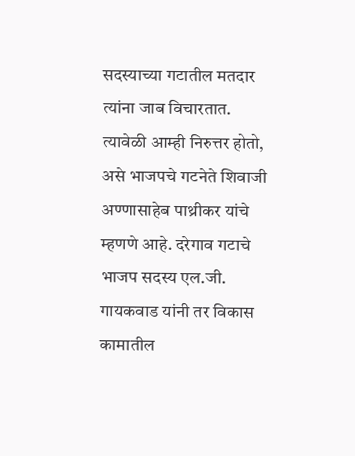सदस्याच्या गटातील मतदार त्यांना जाब विचारतात. त्यावेळी आम्ही निरुत्तर होतो, असे भाजपचे गटनेते शिवाजी अण्णासाहेब पाथ्रीकर यांचे म्हणणे आहे. दरेगाव गटाचे भाजप सदस्य एल.जी. गायकवाड यांनी तर विकास कामातील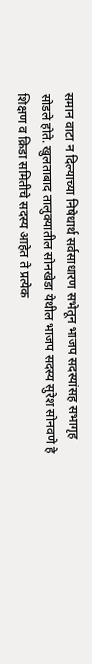समान वाटा न दिल्याच्या निषेधार्थ सर्वसाधारण सभेतून भाजप सदस्यांसह सभागृह सोडले होते. खुलताबाद तालुक्यातील सोनखेडा येथील भाजप सदस्य सुरेश सोनवणे हे शिक्षण व क्रिडा समितीचे सदस्य आहेत ते प्रत्येक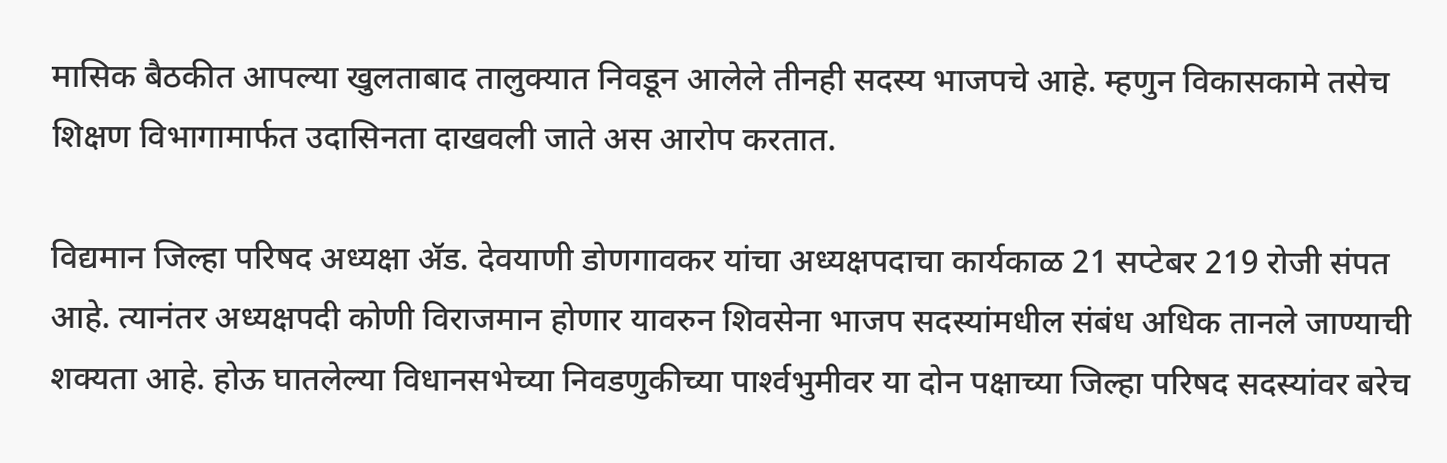मासिक बैठकीत आपल्या खुलताबाद तालुक्यात निवडून आलेले तीनही सदस्य भाजपचे आहे. म्हणुन विकासकामे तसेच शिक्षण विभागामार्फत उदासिनता दाखवली जाते अस आरोप करतात.

विद्यमान जिल्हा परिषद अध्यक्षा अ‍ॅड. देवयाणी डोणगावकर यांचा अध्यक्षपदाचा कार्यकाळ 21 सप्टेबर 219 रोजी संपत आहे. त्यानंतर अध्यक्षपदी कोणी विराजमान होणार यावरुन शिवसेना भाजप सदस्यांमधील संबंध अधिक तानले जाण्याची शक्यता आहे. होऊ घातलेल्या विधानसभेच्या निवडणुकीच्या पार्श्‍वभुमीवर या दोन पक्षाच्या जिल्हा परिषद सदस्यांवर बरेच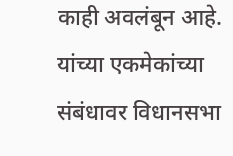काही अवलंबून आहे. यांच्या एकमेकांच्या संबंधावर विधानसभा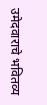उमेदवाराचे भवितव्य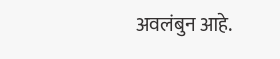अवलंबुन आहे.